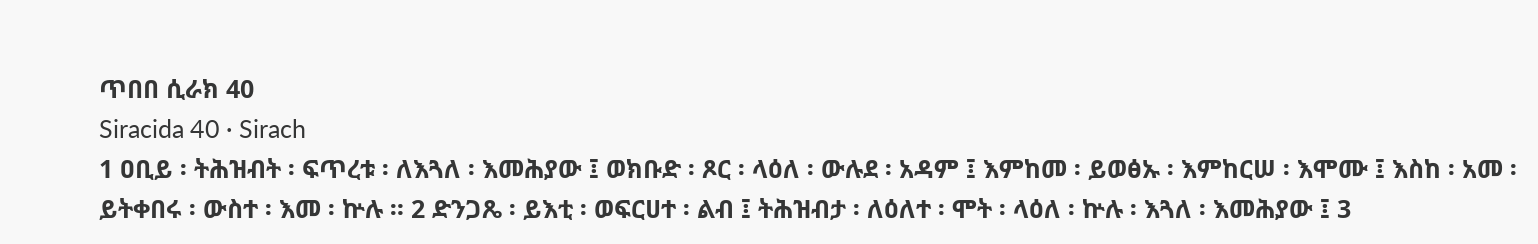ጥበበ ሲራክ 40
Siracida 40 · Sirach
1 ዐቢይ ፡ ትሕዝብት ፡ ፍጥረቱ ፡ ለእጓለ ፡ እመሕያው ፤ ወክቡድ ፡ ጾር ፡ ላዕለ ፡ ውሉደ ፡ አዳም ፤ እምከመ ፡ ይወፅኡ ፡ እምከርሠ ፡ እሞሙ ፤ እስከ ፡ አመ ፡ ይትቀበሩ ፡ ውስተ ፡ እመ ፡ ኵሉ ። 2 ድንጋጼ ፡ ይእቲ ፡ ወፍርሀተ ፡ ልብ ፤ ትሕዝብታ ፡ ለዕለተ ፡ ሞት ፡ ላዕለ ፡ ኵሉ ፡ እጓለ ፡ እመሕያው ፤ 3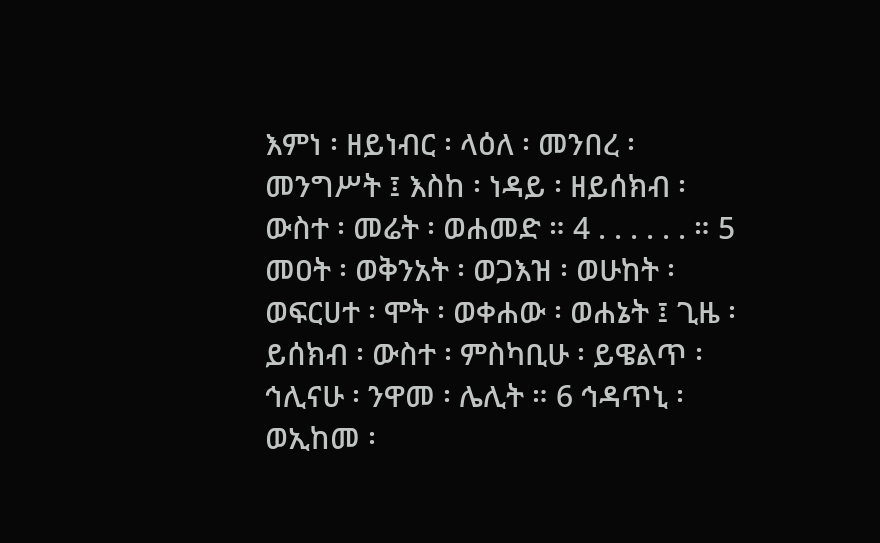እምነ ፡ ዘይነብር ፡ ላዕለ ፡ መንበረ ፡ መንግሥት ፤ እስከ ፡ ነዳይ ፡ ዘይሰክብ ፡ ውስተ ፡ መሬት ፡ ወሐመድ ። 4 . . . . . . ። 5 መዐት ፡ ወቅንአት ፡ ወጋእዝ ፡ ወሁከት ፡ ወፍርሀተ ፡ ሞት ፡ ወቀሐው ፡ ወሐኔት ፤ ጊዜ ፡ ይሰክብ ፡ ውስተ ፡ ምስካቢሁ ፡ ይዌልጥ ፡ ኅሊናሁ ፡ ንዋመ ፡ ሌሊት ። 6 ኅዳጥኒ ፡ ወኢከመ ፡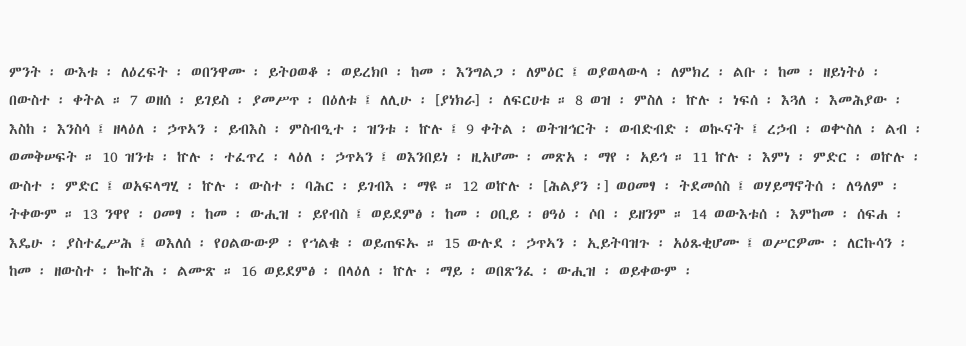ምንት ፡ ውእቱ ፡ ለዕረፍት ፡ ወበንዋሙ ፡ ይትዐወቆ ፡ ወይረክቦ ፡ ከመ ፡ እንግልጋ ፡ ለምዕር ፤ ወያወላውላ ፡ ለምክረ ፡ ልቡ ፡ ከመ ፡ ዘይነትዕ ፡ በውስተ ፡ ቀትል ። 7 ወዘሰ ፡ ይገይስ ፡ ያመሥጥ ፡ በዕለቱ ፤ ለሊሁ ፡ [ያነክራ] ፡ ለፍርሀቱ ። 8 ወዝ ፡ ምስለ ፡ ኵሉ ፡ ነፍሰ ፡ እጓለ ፡ እመሕያው ፡ እስከ ፡ እንስሳ ፤ ዘላዕለ ፡ ኃጥኣን ፡ ይብእስ ፡ ምስብዒተ ፡ ዝንቱ ፡ ኵሉ ፤ 9 ቀትል ፡ ወትዝኅርት ፡ ወብድብድ ፡ ወኲናት ፤ ረኃብ ፡ ወቍስለ ፡ ልብ ፡ ወመቅሠፍት ። 10 ዝንቱ ፡ ኵሉ ፡ ተፈጥረ ፡ ላዕለ ፡ ኃጥኣን ፤ ወእንበይነ ፡ ዚአሆሙ ፡ መጽአ ፡ ማየ ፡ አይኅ ። 11 ኵሉ ፡ እምነ ፡ ምድር ፡ ወኵሉ ፡ ውስተ ፡ ምድር ፤ ወአፍላግሂ ፡ ኵሉ ፡ ውስተ ፡ ባሕር ፡ ይገብእ ፡ ማዩ ። 12 ወኵሉ ፡ [ሕልያን ፡] ወዐመፃ ፡ ትደመሰስ ፤ ወሃይማኖትሰ ፡ ለዓለም ፡ ትቀውም ። 13 ንዋየ ፡ ዐመፃ ፡ ከመ ፡ ውሒዝ ፡ ይየብስ ፤ ወይደምፅ ፡ ከመ ፡ ዐቢይ ፡ ፀዓዕ ፡ ሶበ ፡ ይዘንም ። 14 ወውእቱሰ ፡ እምከመ ፡ ሰፍሐ ፡ እዴሁ ፡ ያስተፌሥሕ ፤ ወእለሰ ፡ የዐልውውዎ ፡ የኀልቁ ፡ ወይጠፍኡ ። 15 ውሉደ ፡ ኃጥኣን ፡ ኢይትባዝጉ ፡ አዕጹቂሆሙ ፤ ወሥርዎሙ ፡ ለርኩሳን ፡ ከመ ፡ ዘውስተ ፡ ኰኵሕ ፡ ልሙጽ ። 16 ወይደምፅ ፡ በላዕለ ፡ ኵሉ ፡ ማይ ፡ ወበጽንፈ ፡ ውሒዝ ፡ ወይቀውም ፡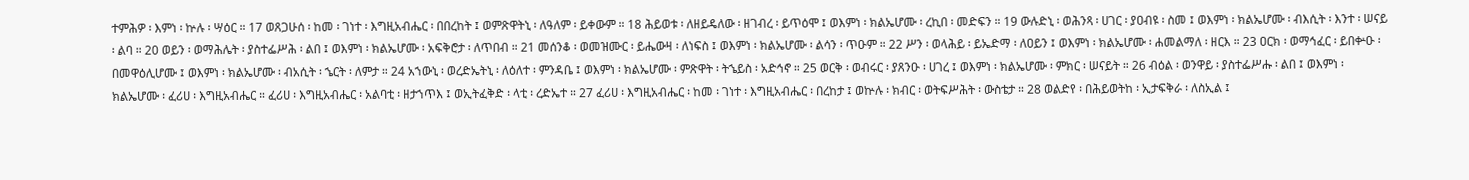ተምሕዎ ፡ እምነ ፡ ኵሉ ፡ ሣዕር ። 17 ወጸጋሁሰ ፡ ከመ ፡ ገነተ ፡ እግዚአብሔር ፡ በበረከት ፤ ወምጽዋትኒ ፡ ለዓለም ፡ ይቀውም ። 18 ሕይወቱ ፡ ለዘይዴለው ፡ ዘገብረ ፡ ይጥዕሞ ፤ ወእምነ ፡ ክልኤሆሙ ፡ ረኪበ ፡ መድፍን ። 19 ውሉድኒ ፡ ወሕንጻ ፡ ሀገር ፡ ያዐብዩ ፡ ስመ ፤ ወእምነ ፡ ክልኤሆሙ ፡ ብእሲት ፡ እንተ ፡ ሠናይ ፡ ልባ ። 20 ወይን ፡ ወማሕሌት ፡ ያስተፌሥሕ ፡ ልበ ፤ ወእምነ ፡ ክልኤሆሙ ፡ አፍቅሮታ ፡ ለጥበብ ። 21 መሰንቆ ፡ ወመዝሙር ፡ ይሔውዛ ፡ ለነፍስ ፤ ወእምነ ፡ ክልኤሆሙ ፡ ልሳን ፡ ጥዑም ። 22 ሥን ፡ ወላሕይ ፡ ይኤድማ ፡ ለዐይን ፤ ወእምነ ፡ ክልኤሆሙ ፡ ሐመልማለ ፡ ዘርእ ። 23 ዐርክ ፡ ወማኅፈር ፡ ይበቍዑ ፡ በመዋዕሊሆሙ ፤ ወእምነ ፡ ክልኤሆሙ ፡ ብአሲት ፡ ኄርት ፡ ለምታ ። 24 አኀውኒ ፡ ወረድኤትኒ ፡ ለዕለተ ፡ ምንዳቤ ፤ ወእምነ ፡ ክልኤሆሙ ፡ ምጽዋት ፡ ትኄይስ ፡ አድኅኖ ። 25 ወርቅ ፡ ወብሩር ፡ ያጸንዑ ፡ ሀገረ ፤ ወእምነ ፡ ክልኤሆሙ ፡ ምክር ፡ ሠናይት ። 26 ብዕል ፡ ወንዋይ ፡ ያስተፌሥሑ ፡ ልበ ፤ ወእምነ ፡ ክልኤሆሙ ፡ ፈሪሀ ፡ እግዚአብሔር ። ፈሪሀ ፡ እግዚአብሔር ፡ አልባቲ ፡ ዘታኀጥእ ፤ ወኢትፈቅድ ፡ ላቲ ፡ ረድኤተ ። 27 ፈሪሀ ፡ እግዚአብሔር ፡ ከመ ፡ ገነተ ፡ እግዚአብሔር ፡ በረከታ ፤ ወኵሉ ፡ ክብር ፡ ወትፍሥሕት ፡ ውስቴታ ። 28 ወልድየ ፡ በሕይወትከ ፡ ኢታፍቅራ ፡ ለስኢል ፤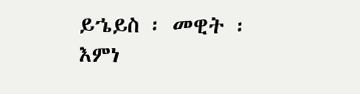ይኄይስ ፡ መዊት ፡ እምነ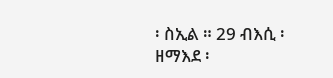፡ ስኢል ። 29 ብእሲ ፡ ዘማእደ ፡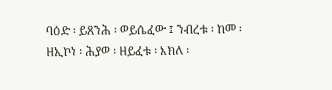ባዕድ ፡ ይጸንሕ ፡ ወይሴፈው ፤ ንብረቱ ፡ ከመ ፡ ዘኢኮነ ፡ ሕያወ ፡ ዘይፈቱ ፡ እክለ ፡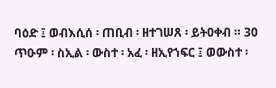ባዕድ ፤ ወብእሲሰ ፡ ጠቢብ ፡ ዘተገሠጸ ፡ ይትዐቀብ ። 30 ጥዑም ፡ ስኢል ፡ ውስተ ፡ አፈ ፡ ዘኢየኀፍር ፤ ወውስተ ፡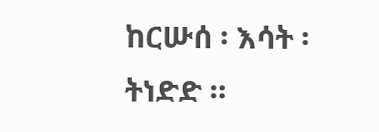ከርሡሰ ፡ እሳት ፡ ትነድድ ።